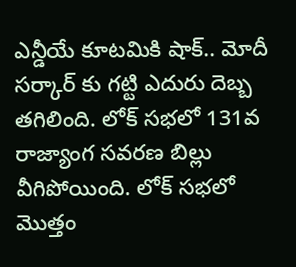ఎన్డీయే కూటమికి షాక్.. మోదీ సర్కార్ కు గట్టి ఎదురు దెబ్బ తగిలింది. లోక్ సభలో 131వ రాజ్యాంగ సవరణ బిల్లు వీగిపోయింది. లోక్ సభలో మొత్తం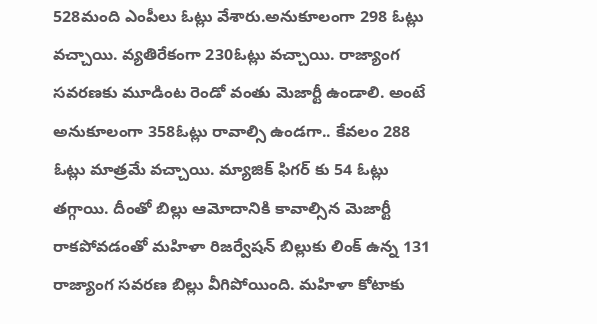528మంది ఎంపీలు ఓట్లు వేశారు.అనుకూలంగా 298 ఓట్లు వచ్చాయి. వ్యతిరేకంగా 230ఓట్లు వచ్చాయి. రాజ్యాంగ సవరణకు మూడింట రెండో వంతు మెజార్టీ ఉండాలి. అంటే అనుకూలంగా 358ఓట్లు రావాల్సి ఉండగా.. కేవలం 288 ఓట్లు మాత్రమే వచ్చాయి. మ్యాజిక్ ఫిగర్ కు 54 ఓట్లు తగ్గాయి. దీంతో బిల్లు ఆమోదానికి కావాల్సిన మెజార్టీ రాకపోవడంతో మహిళా రిజర్వేషన్ బిల్లుకు లింక్ ఉన్న 131 రాజ్యాంగ సవరణ బిల్లు వీగిపోయింది. మహిళా కోటాకు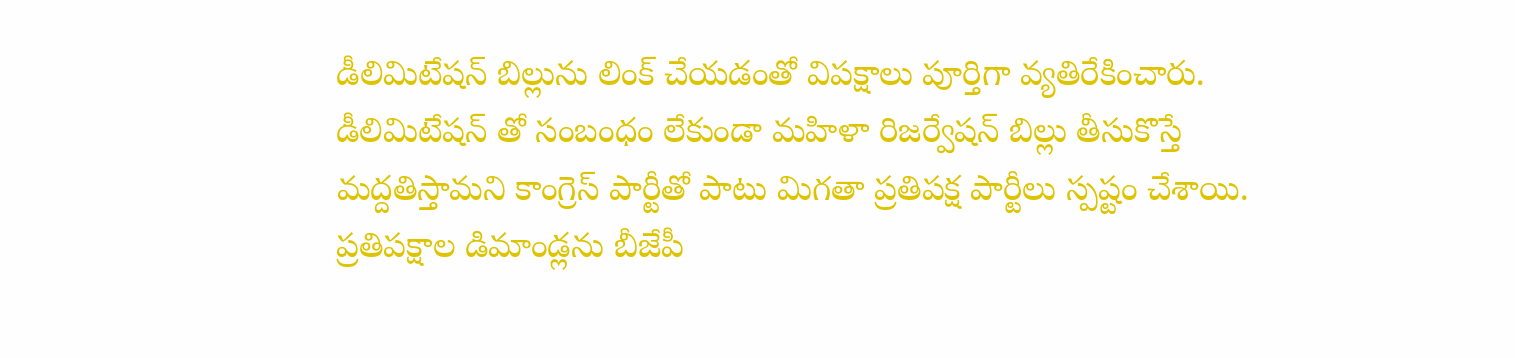డీలిమిటేషన్ బిల్లును లింక్ చేయడంతో విపక్షాలు పూర్తిగా వ్యతిరేకించారు.
డీలిమిటేషన్ తో సంబంధం లేకుండా మహిళా రిజర్వేషన్ బిల్లు తీసుకొస్తే మద్దతిస్తామని కాంగ్రెస్ పార్టీతో పాటు మిగతా ప్రతిపక్ష పార్టీలు స్పష్టం చేశాయి. ప్రతిపక్షాల డిమాండ్లను బీజేపీ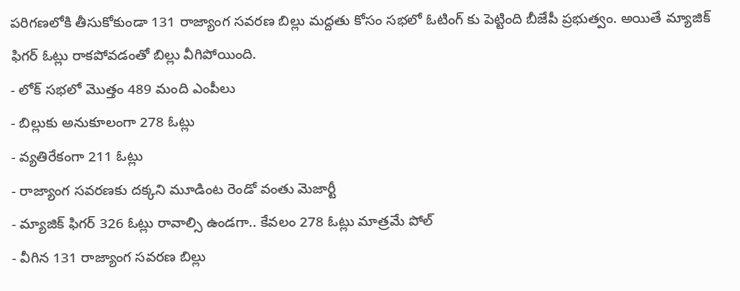పరిగణలోకి తీసుకోకుండా 131 రాజ్యాంగ సవరణ బిల్లు మద్దతు కోసం సభలో ఓటింగ్ కు పెట్టింది బీజేపీ ప్రభుత్వం. అయితే మ్యాజిక్ ఫిగర్ ఓట్లు రాకపోవడంతో బిల్లు వీగిపోయింది.
- లోక్ సభలో మొత్తం 489 మంది ఎంపీలు
- బిల్లుకు అనుకూలంగా 278 ఓట్లు
- వ్యతిరేకంగా 211 ఓట్లు
- రాజ్యాంగ సవరణకు దక్కని మూడింట రెండో వంతు మెజార్టీ
- మ్యాజిక్ ఫిగర్ 326 ఓట్లు రావాల్సి ఉండగా.. కేవలం 278 ఓట్లు మాత్రమే పోల్
- వీగిన 131 రాజ్యాంగ సవరణ బిల్లు